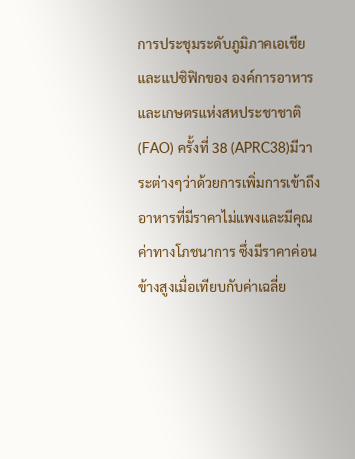การประชุมระดับภูมิภาคเอเชียและแปซิฟิกของ องค์การอาหารและเกษตรแห่งสหประชาชาติ (FAO) ครั้งที่ 38 (APRC38)มีวาระต่างๆว่าด้วยการเพิ่มการเข้าถึงอาหารที่มีราคาไม่แพงและมีคุณค่าทางโภชนาการ ซึ่งมีราคาค่อนข้างสูงเมื่อเทียบกับค่าเฉลี่ย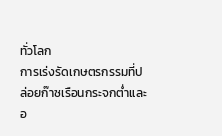ทั่วโลก
การเร่งรัดเกษตรกรรมที่ปล่อยก๊าซเรือนกระจกต่ำและอ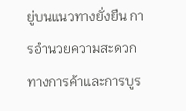ยู่บนแนวทางยั่งยืน การอำนวยความสะดวกทางการค้าและการบูร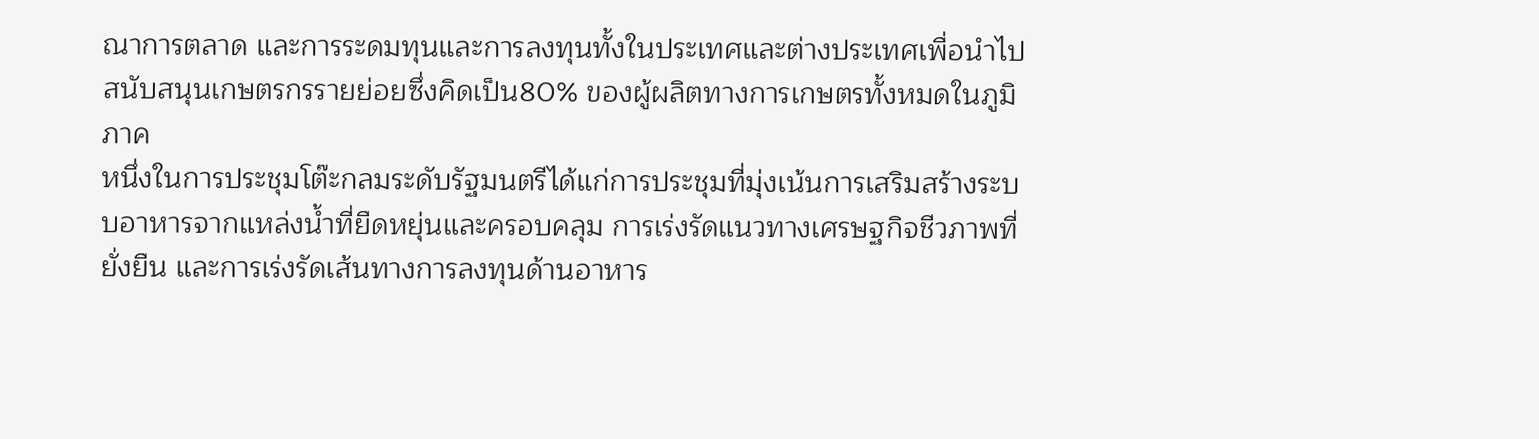ณาการตลาด และการระดมทุนและการลงทุนทั้งในประเทศและต่างประเทศเพื่อนำไปสนับสนุนเกษตรกรรายย่อยซึ่งคิดเป็น80% ของผู้ผลิตทางการเกษตรทั้งหมดในภูมิภาค
หนึ่งในการประชุมโต๊ะกลมระดับรัฐมนตรีได้แก่การประชุมที่มุ่งเน้นการเสริมสร้างระบบอาหารจากแหล่งน้ำที่ยืดหยุ่นและครอบคลุม การเร่งรัดแนวทางเศรษฐกิจชีวภาพที่ยั่งยืน และการเร่งรัดเส้นทางการลงทุนด้านอาหาร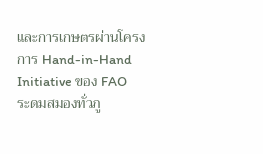และการเกษตรผ่านโครงการ Hand-in-Hand Initiative ของ FAO
ระดมสมองทั่วภู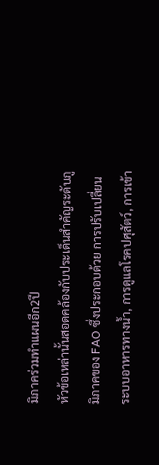มิภาคร่วมทำแผนอีก2ปี
หัวข้อเหล่านั้นสอดคล้องกับประเด็นสำคัญระดับภูมิภาคของ FAO ซึ่งประกอบด้วย การปรับเปลี่ยนระบบอาหารทางน้ำ, การดูแลโรคปศุสัตว์, การเข้า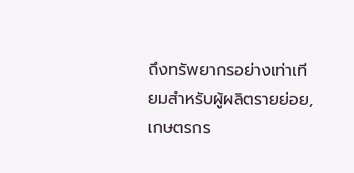ถึงทรัพยากรอย่างเท่าเทียมสำหรับผู้ผลิตรายย่อย, เกษตรกร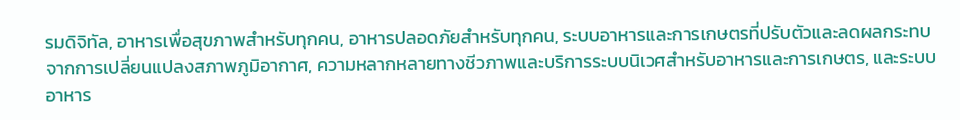รมดิจิทัล, อาหารเพื่อสุขภาพสำหรับทุกคน, อาหารปลอดภัยสำหรับทุกคน, ระบบอาหารและการเกษตรที่ปรับตัวและลดผลกระทบจากการเปลี่ยนแปลงสภาพภูมิอากาศ, ความหลากหลายทางชีวภาพและบริการระบบนิเวศสำหรับอาหารและการเกษตร, และระบบอาหาร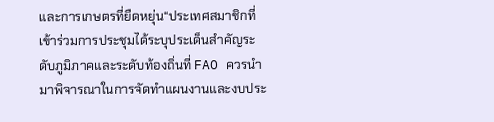และการเกษตรที่ยืดหยุ่น“ประเทศสมาชิกที่เข้าร่วมการประชุมได้ระบุประเด็นสำคัญระดับภูมิภาคและระดับท้องถิ่นที่ FAO ควรนำมาพิจารณาในการจัดทำแผนงานและงบประ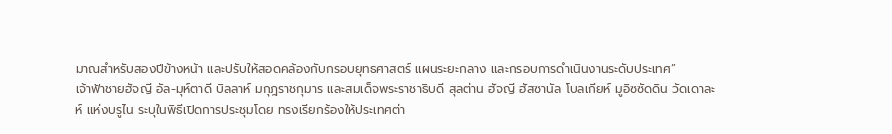มาณสำหรับสองปีข้างหน้า และปรับให้สอดคล้องกับกรอบยุทธศาสตร์ แผนระยะกลาง และกรอบการดำเนินงานระดับประเทศ”
เจ้าฟ้าชายฮัจญี อัล-มุห์ตาดี บิลลาห์ มกุฎราชกุมาร และสมเด็จพระราชาธิบดี สุลต่าน ฮัจญี ฮัสซานัล โบลเกียห์ มูอิซซัดดิน วัดเดาละห์ แห่งบรูไน ระบุในพิธีเปิดการประชุมโดย ทรงเรียกร้องให้ประเทศต่า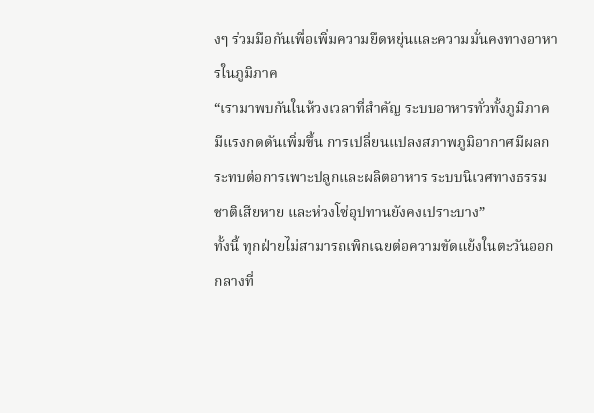งๆ ร่วมมือกันเพื่อเพิ่มความยืดหยุ่นและความมั่นคงทางอาหารในภูมิภาค
“เรามาพบกันในห้วงเวลาที่สำคัญ ระบบอาหารทั่วทั้งภูมิภาคมีแรงกดดันเพิ่มขึ้น การเปลี่ยนแปลงสภาพภูมิอากาศมีผลกระทบต่อการเพาะปลูกและผลิตอาหาร ระบบนิเวศทางธรรมชาติเสียหาย และห่วงโซ่อุปทานยังคงเปราะบาง”
ทั้งนี้ ทุกฝ่ายไม่สามารถเพิกเฉยต่อความขัดแย้งในตะวันออกกลางที่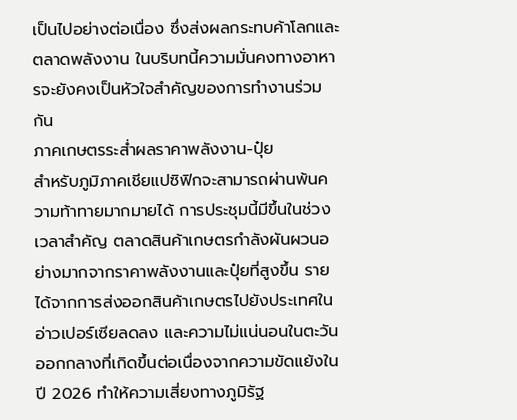เป็นไปอย่างต่อเนื่อง ซึ่งส่งผลกระทบค้าโลกและตลาดพลังงาน ในบริบทนี้ความมั่นคงทางอาหารจะยังคงเป็นหัวใจสำคัญของการทำงานร่วมกัน
ภาคเกษตรระส่ำผลราคาพลังงาน-ปุ๋ย
สำหรับภูมิภาคเชียแปซิฟิกจะสามารถผ่านพ้นความท้าทายมากมายได้ การประชุมนี้มีขึ้นในช่วงเวลาสำคัญ ตลาดสินค้าเกษตรกำลังผันผวนอย่างมากจากราคาพลังงานและปุ๋ยที่สูงขึ้น รายได้จากการส่งออกสินค้าเกษตรไปยังประเทศในอ่าวเปอร์เซียลดลง และความไม่แน่นอนในตะวันออกกลางที่เกิดขึ้นต่อเนื่องจากความขัดแย้งในปี 2026 ทำให้ความเสี่ยงทางภูมิรัฐ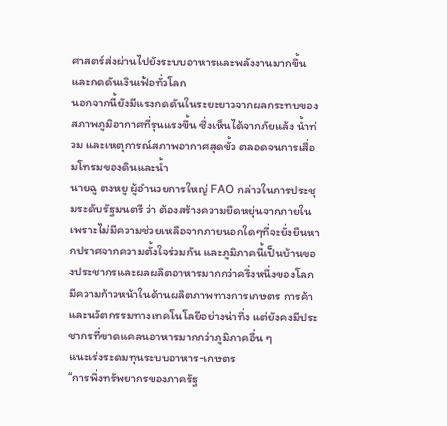ศาสตร์ส่งผ่านไปยังระบบอาหารและพลังงานมากขึ้น และกดดันเงินเฟ้อทั่วโลก
นอกจากนี้ยังมีแรงกดดันในระยะยาวจากผลกระทบของสภาพภูมิอากาศที่รุนแรงขึ้น ซึ่งเห็นได้จากภัยแล้ง น้ำท่วม และเหตุการณ์สภาพอากาศสุดขั้ว ตลอดจนการเสื่อมโทรมของดินและน้ำ
นายฉู ตงหยู ผู้อำนวยการใหญ่ FAO กล่าวในการประชุมระดับรัฐมนตรี ว่า ต้องสร้างความยืดหยุ่นจากภายใน เพราะไม่มีความช่วยเหลือจากภายนอกใดๆที่จะยั่งยืนหากปราศจากความตั้งใจร่วมกัน และภูมิภาคนี้เป็นบ้านของประชากรและผลผลิตอาหารมากกว่าครึ่งหนึ่งของโลก มีความก้าวหน้าในด้านผลิตภาพทางการเกษตร การค้า และนวัตกรรมทางเทคโนโลยีอย่างน่าทึ่ง แต่ยังคงมีประชากรที่ขาดแคลนอาหารมากกว่าภูมิภาคอื่น ๆ
แนะเร่งระดมทุนระบบอาหาร-เกษตร
“การพึ่งทรัพยากรของภาครัฐ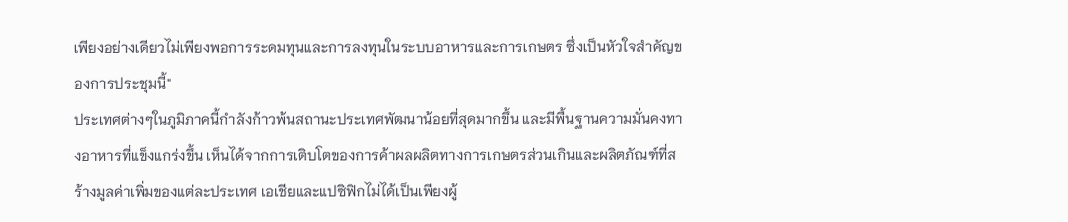เพียงอย่างเดียวไม่เพียงพอการระดมทุนและการลงทุนในระบบอาหารและการเกษตร ซึ่งเป็นหัวใจสำคัญของการประชุมนี้"
ประเทศต่างๆในภูมิภาคนี้กำลังก้าวพ้นสถานะประเทศพัฒนาน้อยที่สุดมากขึ้น และมีพื้นฐานความมั่นคงทางอาหารที่แข็งแกร่งขึ้น เห็นได้จากการเติบโตของการค้าผลผลิตทางการเกษตรส่วนเกินและผลิตภัณฑ์ที่สร้างมูลค่าเพิ่มของแต่ละประเทศ เอเชียและแปซิฟิกไม่ได้เป็นเพียงผู้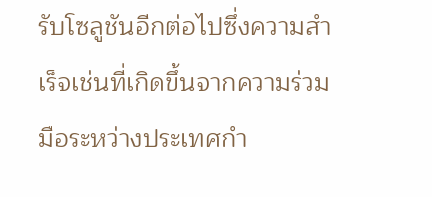รับโซลูชันอีกต่อไปซึ่งความสำเร็จเช่นที่เกิดขึ้นจากความร่วมมือระหว่างประเทศกำ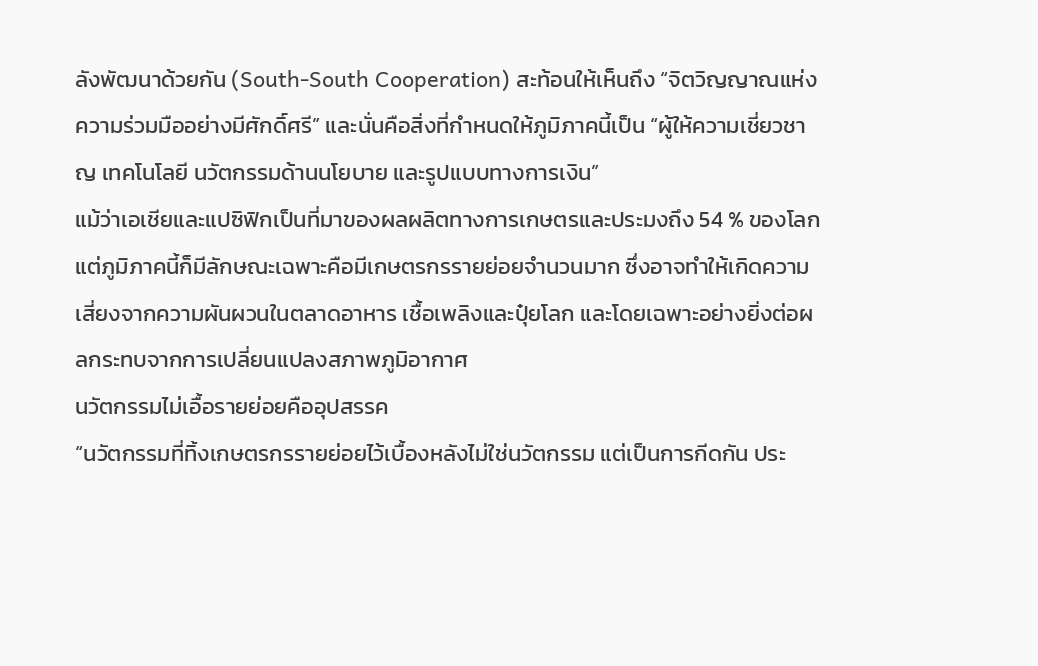ลังพัฒนาด้วยกัน (South-South Cooperation) สะท้อนให้เห็นถึง “จิตวิญญาณแห่งความร่วมมืออย่างมีศักดิ์ศรี” และนั่นคือสิ่งที่กำหนดให้ภูมิภาคนี้เป็น “ผู้ให้ความเชี่ยวชาญ เทคโนโลยี นวัตกรรมด้านนโยบาย และรูปแบบทางการเงิน”
แม้ว่าเอเชียและแปซิฟิกเป็นที่มาของผลผลิตทางการเกษตรและประมงถึง 54 % ของโลก แต่ภูมิภาคนี้ก็มีลักษณะเฉพาะคือมีเกษตรกรรายย่อยจำนวนมาก ซึ่งอาจทำให้เกิดความเสี่ยงจากความผันผวนในตลาดอาหาร เชื้อเพลิงและปุ๋ยโลก และโดยเฉพาะอย่างยิ่งต่อผลกระทบจากการเปลี่ยนแปลงสภาพภูมิอากาศ
นวัตกรรมไม่เอื้อรายย่อยคืออุปสรรค
“นวัตกรรมที่ทิ้งเกษตรกรรายย่อยไว้เบื้องหลังไม่ใช่นวัตกรรม แต่เป็นการกีดกัน ประ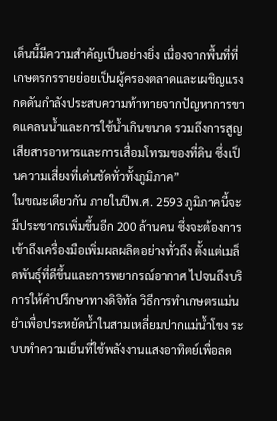เด็นนี้มีความสำคัญเป็นอย่างยิ่ง เนื่องจากพื้นที่ที่เกษตรกรรายย่อยเป็นผู้ครองตลาดและเผชิญแรงกดดันกำลังประสบความท้าทายจากปัญหาการขาดแคลนน้ำและการใช้น้ำเกินขนาด รวมถึงการสูญเสียสารอาหารและการเสื่อมโทรมของที่ดิน ซึ่งเป็นความเสี่ยงที่เด่นชัดทั่วทั้งภูมิภาค”
ในขณะเดียวกัน ภายในปีพ.ศ. 2593 ภูมิภาคนี้จะมีประชากรเพิ่มขึ้นอีก 200 ล้านคน ซึ่งจะต้องการเข้าถึงเครื่องมือเพิ่มผลผลิตอย่างทั่วถึง ตั้งแต่เมล็ดพันธุ์ที่ดีขึ้นและการพยากรณ์อากาศ ไปจนถึงบริการให้คำปรึกษาทางดิจิทัล วิธีการทำเกษตรแม่นยำเพื่อประหยัดน้ำในสามเหลี่ยมปากแม่น้ำโขง ระบบทำความเย็นที่ใช้พลังงานแสงอาทิตย์เพื่อลด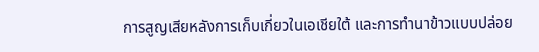การสูญเสียหลังการเก็บเกี่ยวในเอเชียใต้ และการทำนาข้าวแบบปล่อย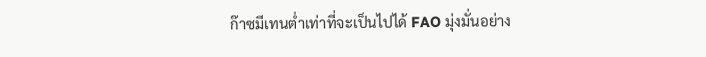ก๊าซมีเทนต่ำเท่าที่จะเป็นไปได้ FAO มุ่งมั่นอย่าง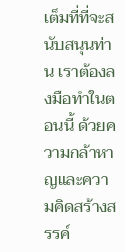เต็มที่ที่จะสนับสนุนท่าน เราต้องลงมือทำในตอนนี้ ด้วยความกล้าหาญและความคิดสร้างสรรค์